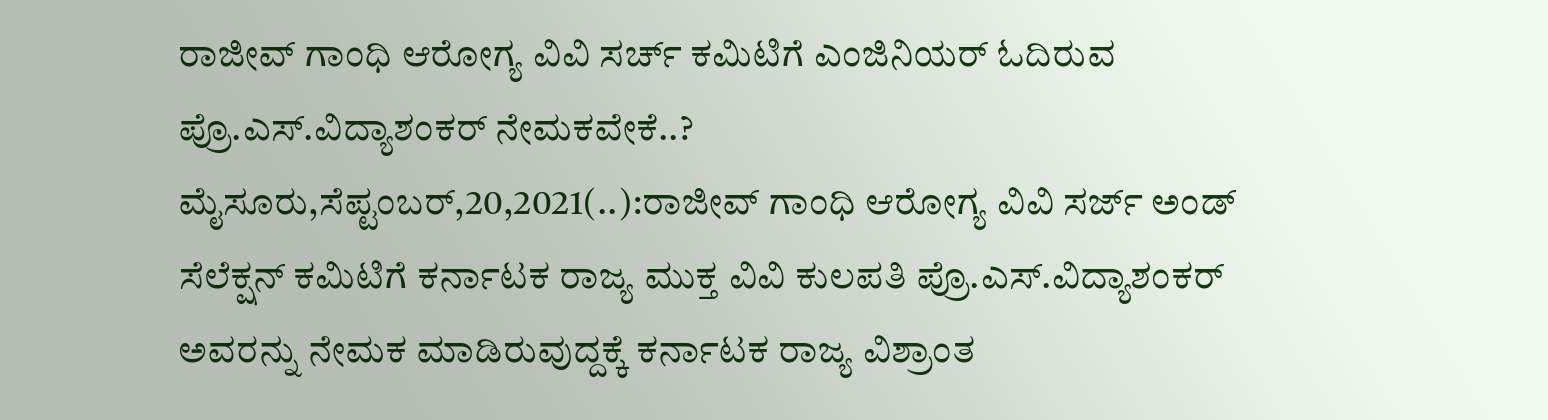ರಾಜೀವ್ ಗಾಂಧಿ ಆರೋಗ್ಯ ವಿವಿ ಸರ್ಚ್ ಕಮಿಟಿಗೆ ಎಂಜಿನಿಯರ್ ಓದಿರುವ ಪ್ರೊ.ಎಸ್.ವಿದ್ಯಾಶಂಕರ್ ನೇಮಕವೇಕೆ..? ಮೈಸೂರು,ಸೆಪ್ಟಂಬರ್,20,2021(..):ರಾಜೀವ್ ಗಾಂಧಿ ಆರೋಗ್ಯ ವಿವಿ ಸರ್ಜ್ ಅಂಡ್ ಸೆಲೆಕ್ಷನ್ ಕಮಿಟಿಗೆ ಕರ್ನಾಟಕ ರಾಜ್ಯ ಮುಕ್ತ ವಿವಿ ಕುಲಪತಿ ಪ್ರೊ.ಎಸ್.ವಿದ್ಯಾಶಂಕರ್ ಅವರನ್ನು ನೇಮಕ ಮಾಡಿರುವುದ್ದಕ್ಕೆ ಕರ್ನಾಟಕ ರಾಜ್ಯ ವಿಶ್ರಾಂತ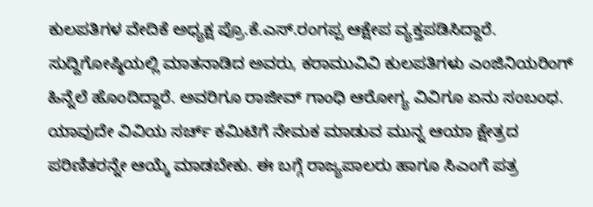ಕುಲಪತಿಗಳ ವೇದಿಕೆ ಅಧ್ಯಕ್ಷ ಪ್ರೊ.ಕೆ.ಎಸ್.ರಂಗಪ್ಪ ಆಕ್ಷೇಪ ವ್ಯಕ್ತಪಡಿಸಿದ್ದಾರೆ. ಸುದ್ದಿಗೋಷ್ಠಿಯಲ್ಲಿ ಮಾತನಾಡಿದ ಅವರು, ಕರಾಮುವಿವಿ ಕುಲಪತಿಗಳು ಎಂಜಿನಿಯರಿಂಗ್ ಹಿನ್ನೆಲೆ ಹೊಂದಿದ್ದಾರೆ. ಅವರಿಗೂ ರಾಜೀವ್ ಗಾಂಧಿ ಆರೋಗ್ಯ ವಿವಿಗೂ ಏನು ಸಂಬಂಧ. ಯಾವುದೇ ವಿವಿಯ ಸರ್ಚ್ ಕಮಿಟಿಗೆ ನೇಮಕ ಮಾಡುವ ಮುನ್ನ ಆಯಾ ಕ್ಷೇತ್ರದ ಪರಿಣಿತರನ್ನೇ ಆಯ್ಕೆ ಮಾಡಬೇಕು. ಈ ಬಗ್ಗೆ ರಾಜ್ಯಪಾಲರು ಹಾಗೂ ಸಿಎಂಗೆ ಪತ್ರ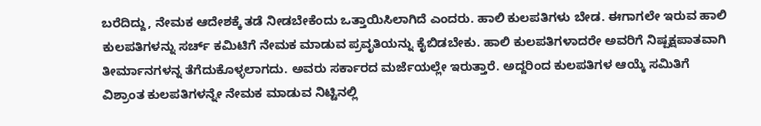ಬರೆದಿದ್ದು, ನೇಮಕ ಆದೇಶಕ್ಕೆ ತಡೆ ನೀಡಬೇಕೆಂದು ಒತ್ತಾಯಿಸಿಲಾಗಿದೆ ಎಂದರು. ಹಾಲಿ ಕುಲಪತಿಗಳು ಬೇಡ. ಈಗಾಗಲೇ ಇರುವ ಹಾಲಿ ಕುಲಪತಿಗಳನ್ನು ಸರ್ಚ್ ಕಮಿಟಿಗೆ ನೇಮಕ ಮಾಡುವ ಪ್ರವೃತಿಯನ್ನು ಕೈಬಿಡಬೇಕು. ಹಾಲಿ ಕುಲಪತಿಗಳಾದರೇ ಅವರಿಗೆ ನಿಷ್ಪಕ್ಷಪಾತವಾಗಿ ತೀರ್ಮಾನಗಳನ್ನ ತೆಗೆದುಕೊಳ್ಳಲಾಗದು. ಅವರು ಸರ್ಕಾರದ ಮರ್ಜೆಯಲ್ಲೇ ಇರುತ್ತಾರೆ. ಅದ್ದರಿಂದ ಕುಲಪತಿಗಳ ಆಯ್ಕೆ ಸಮಿತಿಗೆ ವಿಶ್ರಾಂತ ಕುಲಪತಿಗಳನ್ನೇ ನೇಮಕ ಮಾಡುವ ನಿಟ್ಟಿನಲ್ಲಿ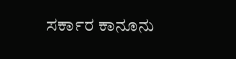ಸರ್ಕಾರ ಕಾನೂನು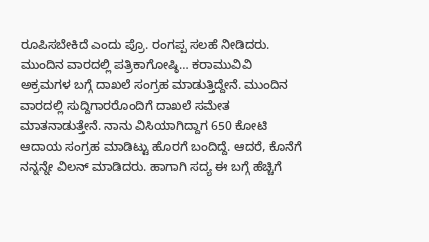ರೂಪಿಸಬೇಕಿದೆ ಎಂದು ಪ್ರೊ. ರಂಗಪ್ಪ ಸಲಹೆ ನೀಡಿದರು. ಮುಂದಿನ ವಾರದಲ್ಲಿ ಪತ್ರಿಕಾಗೋಷ್ಠಿ… ಕರಾಮುವಿವಿ ಅಕ್ರಮಗಳ ಬಗ್ಗೆ ದಾಖಲೆ ಸಂಗ್ರಹ ಮಾಡುತ್ತಿದ್ದೇನೆ. ಮುಂದಿನ ವಾರದಲ್ಲಿ ಸುದ್ದಿಗಾರರೊಂದಿಗೆ ದಾಖಲೆ ಸಮೇತ ಮಾತನಾಡುತ್ತೇನೆ. ನಾನು ವಿಸಿಯಾಗಿದ್ದಾಗ 650 ಕೋಟಿ ಆದಾಯ ಸಂಗ್ರಹ ಮಾಡಿಟ್ಟು ಹೊರಗೆ ಬಂದಿದ್ದೆ. ಆದರೆ, ಕೊನೆಗೆ ನನ್ನನ್ನೇ ವಿಲನ್ ಮಾಡಿದರು. ಹಾಗಾಗಿ ಸದ್ಯ ಈ ಬಗ್ಗೆ ಹೆಚ್ಚಿಗೆ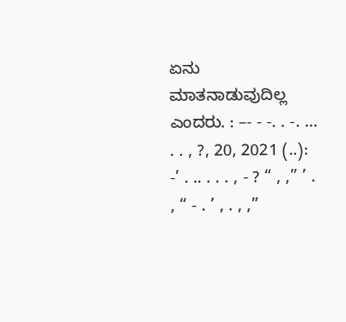ಏನು ಮಾತನಾಡುವುದಿಲ್ಲ ಎಂದರು. : –- - -. . -. … . . , ?, 20, 2021 (..): -’ . .. . . . , - ? “ , ,” ’ . , “ - . ’ , . , ,”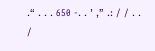.“ . . . 650 -. . ’ ,” .: / / . . /